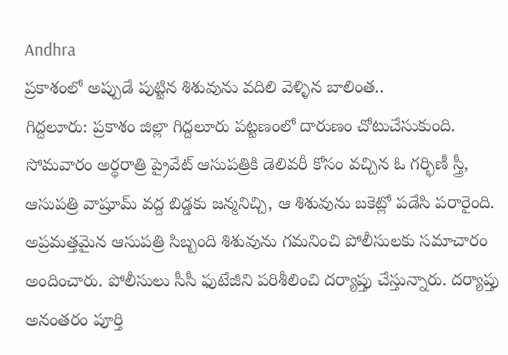Andhra
ప్రకాశంలో అప్పుడే పుట్టిన శిశువును వదిలి వెళ్ళిన బాలింత..
గిద్దలూరు: ప్రకాశం జిల్లా గిద్దలూరు పట్టణంలో దారుణం చోటుచేసుకుంది. సోమవారం అర్ధరాత్రి ప్రైవేట్ ఆసుపత్రికి డెలివరీ కోసం వచ్చిన ఓ గర్భిణీ స్త్రీ, ఆసుపత్రి వాష్రూమ్ వద్ద బిడ్డకు జన్మనిచ్చి, ఆ శిశువును బకెట్లో పడేసి పరారైంది. అప్రమత్తమైన ఆసుపత్రి సిబ్బంది శిశువును గమనించి పోలీసులకు సమాచారం అందించారు. పోలీసులు సీసీ ఫుటేజీని పరిశీలించి దర్యాప్తు చేస్తున్నారు. దర్యాప్తు అనంతరం పూర్తి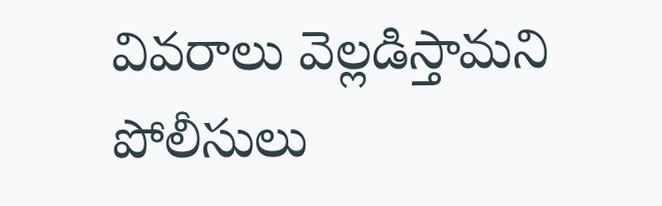వివరాలు వెల్లడిస్తామని పోలీసులు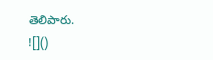తెలిపారు.
![]()